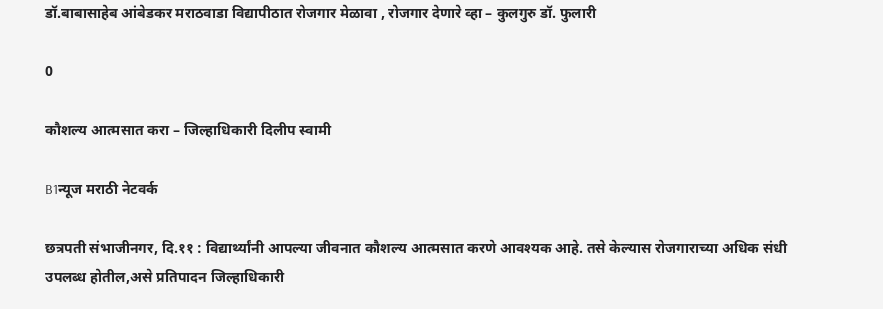डॉ.बाबासाहेब आंबेडकर मराठवाडा विद्यापीठात रोजगार मेळावा , रोजगार देणारे व्हा – कुलगुरु डॉ. फुलारी

0

कौशल्य आत्मसात करा – जिल्हाधिकारी दिलीप स्वामी

B1न्यूज मराठी नेटवर्क

छत्रपती संभाजीनगर, दि.११ : विद्यार्थ्यांनी आपल्या जीवनात कौशल्य आत्मसात करणे आवश्यक आहे. तसे केल्यास रोजगाराच्या अधिक संधी उपलब्ध होतील,असे प्रतिपादन जिल्हाधिकारी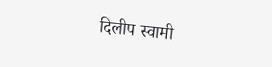दिलीप स्वामी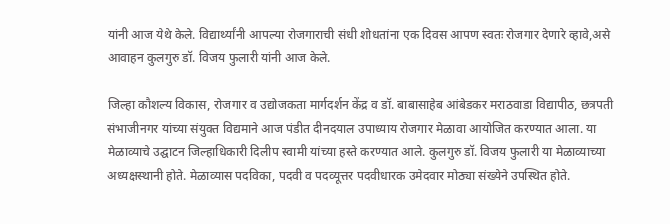यांनी आज येथे केले. विद्यार्थ्यांनी आपल्या रोजगाराची संधी शोधतांना एक दिवस आपण स्वतः रोजगार देणारे व्हावे,असे आवाहन कुलगुरु डॉ. विजय फुलारी यांनी आज केले.

जिल्हा कौशल्य विकास, रोजगार व उद्योजकता मार्गदर्शन केंद्र व डॉ. बाबासाहेब आंबेडकर मराठवाडा विद्यापीठ, छत्रपती संभाजीनगर यांच्या संयुक्त विद्यमाने आज पंडीत दीनदयाल उपाध्याय रोजगार मेळावा आयोजित करण्यात आला. या मेळाव्याचे उद्घाटन जिल्हाधिकारी दिलीप स्वामी यांच्या हस्ते करण्यात आले. कुलगुरु डॉ. विजय फुलारी या मेळाव्याच्या अध्यक्षस्थानी होते. मेळाव्यास पदविका, पदवी व पदव्यूत्तर पदवीधारक उमेदवार मोठ्या संख्येने उपस्थित होते.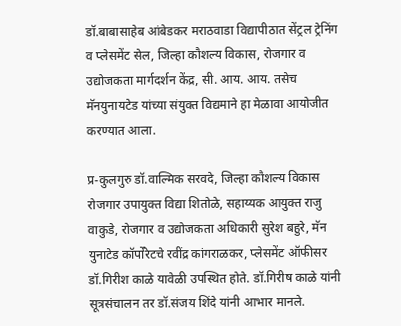डॉ.बाबासाहेब आंबेडकर मराठवाडा विद्यापीठात सेंट्रल ट्रेनिंग व प्लेसमेंट सेल, जिल्हा कौशल्य विकास, रोजगार व उद्योजकता मार्गदर्शन केंद्र, सी. आय. आय. तसेच मॅनयुनायटेड यांच्या संयुक्त विद्यमाने हा मेळावा आयोजीत करण्यात आला.

प्र-कुलगुरु डॉ.वाल्मिक सरवदे, जिल्हा कौशल्य विकास रोजगार उपायुक्त विद्या शितोळे, सहाय्यक आयुक्त राजु वाकुडे, रोजगार व उद्योजकता अधिकारी सुरेश बहुरे, मॅन युनाटेड कॉर्पोरेटचे रवींद्र कांगराळकर, प्लेसमेंट ऑफीसर डॉ.गिरीश काळे यावेळी उपस्थित होते. डॉ.गिरीष काळे यांनी सूत्रसंचालन तर डॉ.संजय शिंदे यांनी आभार मानले.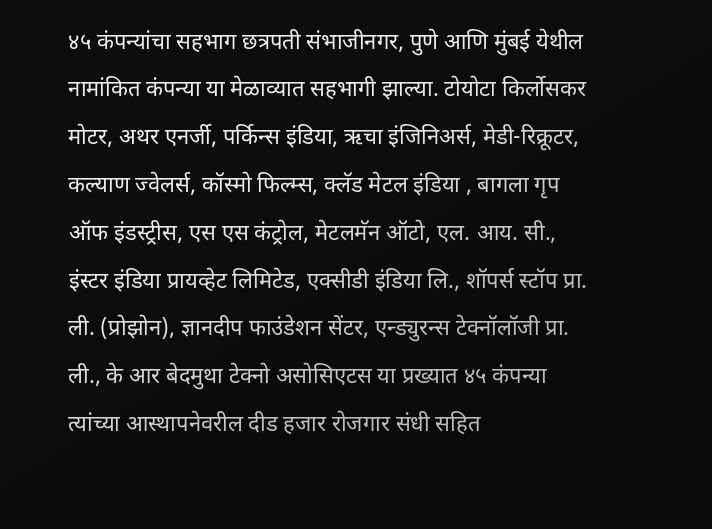४५ कंपन्यांचा सहभाग छत्रपती संभाजीनगर, पुणे आणि मुंबई येथील नामांकित कंपन्या या मेळाव्यात सहभागी झाल्या. टोयोटा किर्लोसकर मोटर, अथर एनर्जी, पर्किन्स इंडिया, ऋचा इंजिनिअर्स, मेडी-रिक्रूटर, कल्याण ज्वेलर्स, कॉस्मो फिल्म्स, क्लॅड मेटल इंडिया , बागला गृप ऑफ इंडस्ट्रीस, एस एस कंट्रोल, मेटलमॅन ऑटो, एल. आय. सी., इंस्टर इंडिया प्रायव्हेट लिमिटेड, एक्सीडी इंडिया लि., शॉपर्स स्टॉप प्रा. ली. (प्रोझोन), ज्ञानदीप फाउंडेशन सेंटर, एन्ड्युरन्स टेक्नॉलॉजी प्रा. ली., के आर बेदमुथा टेक्नो असोसिएटस या प्रख्यात ४५ कंपन्या त्यांच्या आस्थापनेवरील दीड हजार रोजगार संधी सहित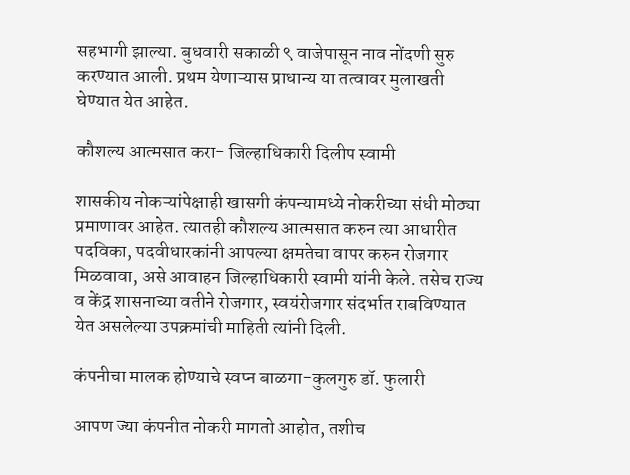सहभागी झाल्या. बुधवारी सकाळी ९ वाजेपासून नाव नोंदणी सुरु करण्यात आली. प्रथम येणाऱ्यास प्राधान्य या तत्वावर मुलाखती घेण्यात येत आहेत.

कौशल्य आत्मसात करा- जिल्हाधिकारी दिलीप स्वामी

शासकीय नोकऱ्यांपेक्षाही खासगी कंपन्यामध्ये नोकरीच्या संधी मोठ्या प्रमाणावर आहेत. त्यातही कौशल्य आत्मसात करुन त्या आधारीत पदविका, पदवीधारकांनी आपल्या क्षमतेचा वापर करुन रोजगार मिळवावा, असे आवाहन जिल्हाधिकारी स्वामी यांनी केले. तसेच राज्य व केंद्र शासनाच्या वतीने रोजगार, स्वयंरोजगार संदर्भात राबविण्यात येत असलेल्या उपक्रमांची माहिती त्यांनी दिली.

कंपनीचा मालक होण्याचे स्वप्न बाळगा-कुलगुरु डॉ. फुलारी

आपण ज्या कंपनीत नोकरी मागतो आहोत, तशीच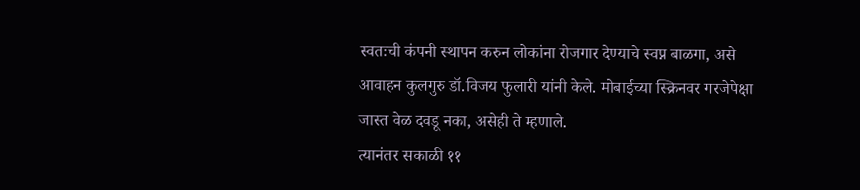स्वतःची कंपनी स्थापन करुन लोकांना रोजगार देण्याचे स्वप्न बाळगा, असे आवाहन कुलगुरु डॉ.विजय फुलारी यांनी केले. मोबाईच्या स्क्रिनवर गरजेपेक्षा जास्त वेळ दवडू नका, असेही ते म्हणाले.
त्यानंतर सकाळी ११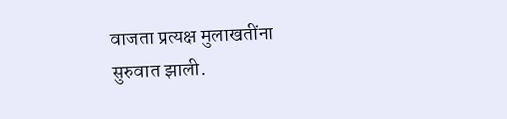वाजता प्रत्यक्ष मुलाखतींना सुरुवात झाली.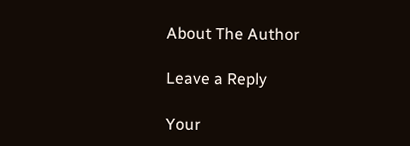About The Author

Leave a Reply

Your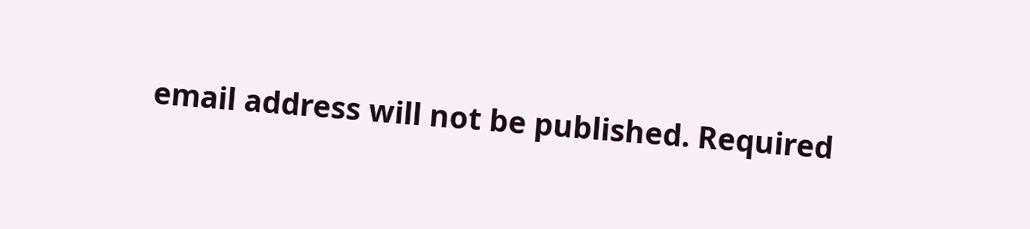email address will not be published. Required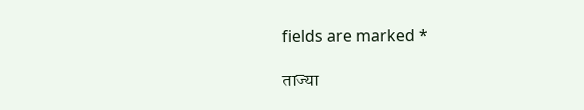fields are marked *

ताज्या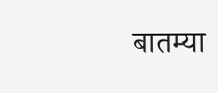बातम्या